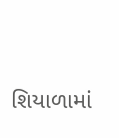શિયાળામાં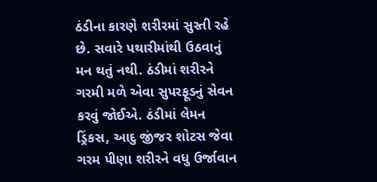ઠંડીના કારણે શરીરમાં સુસ્તી રહે છે. સવારે પથારીમાંથી ઉઠવાનું મન થતું નથી. ઠંડીમાં શરીરને ગરમી મળે એવા સુપરફૂડનું સેવન કરવું જોઈએ. ઠંડીમાં લેમન ડ્રિંકસ, આદુ જીંજર શોટસ જેવા ગરમ પીણા શરીરને વધુ ઉર્જાવાન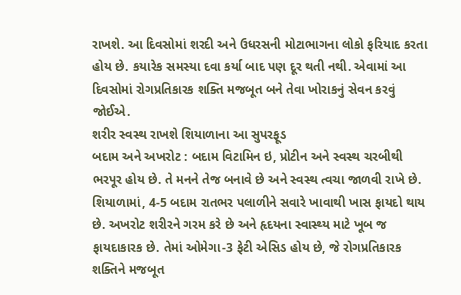રાખશે. આ દિવસોમાં શરદી અને ઉધરસની મોટાભાગના લોકો ફરિયાદ કરતા હોય છે. કયારેક સમસ્યા દવા કર્યા બાદ પણ દૂર થતી નથી. એવામાં આ દિવસોમાં રોગપ્રતિકારક શક્તિ મજબૂત બને તેવા ખોરાકનું સેવન કરવું જોઈએ.
શરીર સ્વસ્થ રાખશે શિયાળાના આ સુપરફૂડ
બદામ અને અખરોટ : બદામ વિટામિન ઇ, પ્રોટીન અને સ્વસ્થ ચરબીથી ભરપૂર હોય છે. તે મનને તેજ બનાવે છે અને સ્વસ્થ ત્વચા જાળવી રાખે છે. શિયાળામાં, 4-5 બદામ રાતભર પલાળીને સવારે ખાવાથી ખાસ ફાયદો થાય છે. અખરોટ શરીરને ગરમ કરે છે અને હૃદયના સ્વાસ્થ્ય માટે ખૂબ જ ફાયદાકારક છે. તેમાં ઓમેગા-3 ફેટી એસિડ હોય છે, જે રોગપ્રતિકારક શક્તિને મજબૂત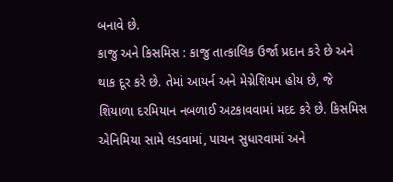બનાવે છે.
કાજુ અને કિસમિસ : કાજુ તાત્કાલિક ઉર્જા પ્રદાન કરે છે અને થાક દૂર કરે છે. તેમાં આયર્ન અને મેગ્નેશિયમ હોય છે, જે શિયાળા દરમિયાન નબળાઈ અટકાવવામાં મદદ કરે છે. કિસમિસ એનિમિયા સામે લડવામાં, પાચન સુધારવામાં અને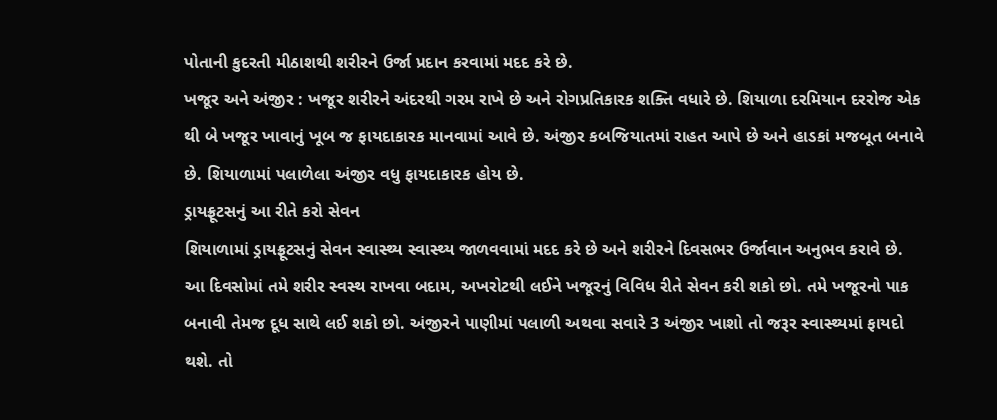પોતાની કુદરતી મીઠાશથી શરીરને ઉર્જા પ્રદાન કરવામાં મદદ કરે છે.
ખજૂર અને અંજીર : ખજૂર શરીરને અંદરથી ગરમ રાખે છે અને રોગપ્રતિકારક શક્તિ વધારે છે. શિયાળા દરમિયાન દરરોજ એક થી બે ખજૂર ખાવાનું ખૂબ જ ફાયદાકારક માનવામાં આવે છે. અંજીર કબજિયાતમાં રાહત આપે છે અને હાડકાં મજબૂત બનાવે છે. શિયાળામાં પલાળેલા અંજીર વધુ ફાયદાકારક હોય છે.
ડ્રાયફ્રૂટસનું આ રીતે કરો સેવન
શિયાળામાં ડ્રાયફ્રૂટસનું સેવન સ્વાસ્થ્ય સ્વાસ્થ્ય જાળવવામાં મદદ કરે છે અને શરીરને દિવસભર ઉર્જાવાન અનુભવ કરાવે છે. આ દિવસોમાં તમે શરીર સ્વસ્થ રાખવા બદામ, અખરોટથી લઈને ખજૂરનું વિવિધ રીતે સેવન કરી શકો છો. તમે ખજૂરનો પાક બનાવી તેમજ દૂધ સાથે લઈ શકો છો. અંજીરને પાણીમાં પલાળી અથવા સવારે 3 અંજીર ખાશો તો જરૂર સ્વાસ્થ્યમાં ફાયદો થશે. તો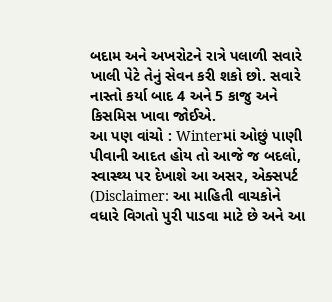બદામ અને અખરોટને રાત્રે પલાળી સવારે ખાલી પેટે તેનું સેવન કરી શકો છો. સવારે નાસ્તો કર્યા બાદ 4 અને 5 કાજુ અને કિસમિસ ખાવા જોઈએ.
આ પણ વાંચો : Winterમાં ઓછું પાણી પીવાની આદત હોય તો આજે જ બદલો, સ્વાસ્થ્ય પર દેખાશે આ અસર, એક્સપર્ટ
(Disclaimer: આ માહિતી વાચકોને વધારે વિગતો પુરી પાડવા માટે છે અને આ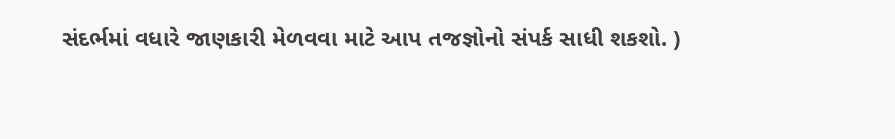સંદર્ભમાં વધારે જાણકારી મેળવવા માટે આપ તજજ્ઞોનો સંપર્ક સાધી શકશો. )